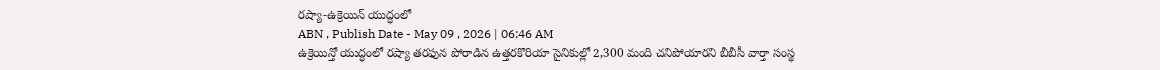రష్యా-ఉక్రెయిన్ యుద్ధంలో
ABN , Publish Date - May 09 , 2026 | 06:46 AM
ఉక్రెయిన్తో యుద్ధంలో రష్యా తరఫున పోరాడిన ఉత్తరకొరియా సైనికుల్లో 2,300 మంది చనిపోయారని బీబీసీ వార్తా సంస్థ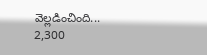వెల్లడించింది...
2,300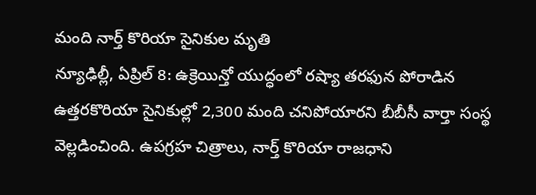మంది నార్త్ కొరియా సైనికుల మృతి
న్యూఢిల్లీ, ఏప్రిల్ 8: ఉక్రెయిన్తో యుద్ధంలో రష్యా తరఫున పోరాడిన ఉత్తరకొరియా సైనికుల్లో 2,300 మంది చనిపోయారని బీబీసీ వార్తా సంస్థ వెల్లడించింది. ఉపగ్రహ చిత్రాలు, నార్త్ కొరియా రాజధాని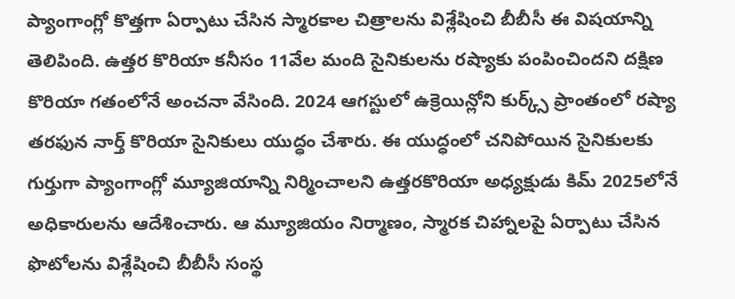ప్యాంగాంగ్లో కొత్తగా ఏర్పాటు చేసిన స్మారకాల చిత్రాలను విశ్లేషించి బీబీసీ ఈ విషయాన్ని తెలిపింది. ఉత్తర కొరియా కనీసం 11వేల మంది సైనికులను రష్యాకు పంపించిందని దక్షిణ కొరియా గతంలోనే అంచనా వేసింది. 2024 ఆగస్టులో ఉక్రెయిన్లోని కుర్క్స్ ప్రాంతంలో రష్యా తరఫున నార్త్ కొరియా సైనికులు యుద్ధం చేశారు. ఈ యుద్ధంలో చనిపోయిన సైనికులకు గుర్తుగా ప్యాంగాంగ్లో మ్యూజియాన్ని నిర్మించాలని ఉత్తరకొరియా అధ్యక్షుడు కిమ్ 2025లోనే అధికారులను ఆదేశించారు. ఆ మ్యూజియం నిర్మాణం, స్మారక చిహ్నాలపై ఏర్పాటు చేసిన ఫొటోలను విశ్లేషించి బీబీసీ సంస్థ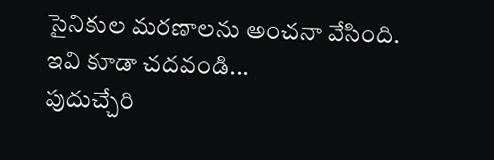సైనికుల మరణాలను అంచనా వేసింది.
ఇవి కూడా చదవండి...
పుదుచ్చేరి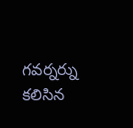గవర్నర్ను కలిసిన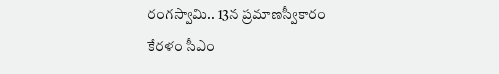రంగస్వామి.. 13న ప్రమాణస్వీకారం
కేరళం సీఎం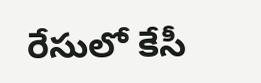రేసులో కేసీ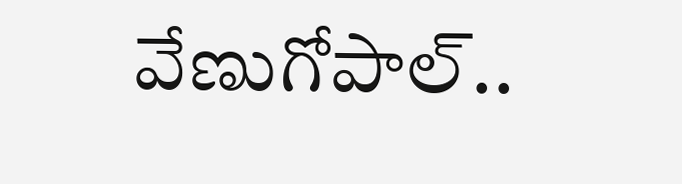వేణుగోపాల్..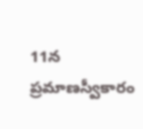11న ప్రమాణస్వీకారం